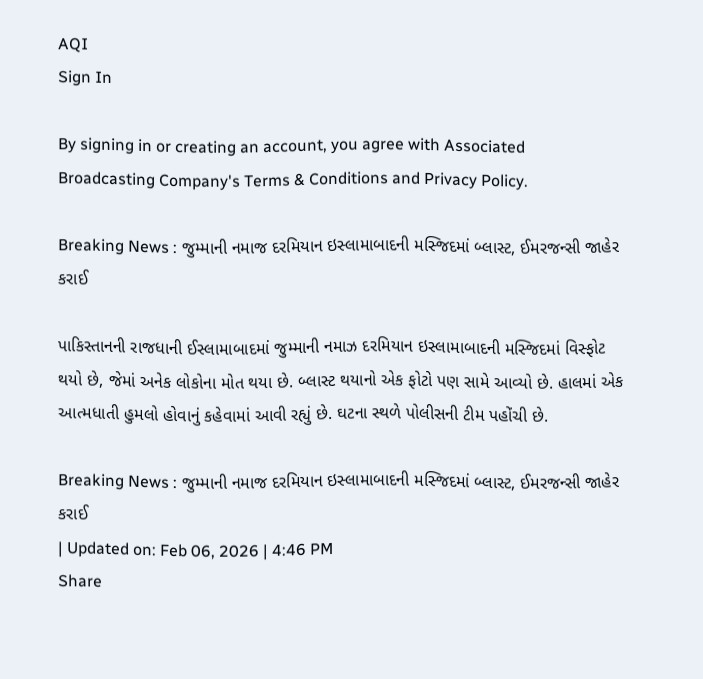AQI
Sign In

By signing in or creating an account, you agree with Associated Broadcasting Company's Terms & Conditions and Privacy Policy.

Breaking News : જુમ્માની નમાજ દરમિયાન ઇસ્લામાબાદની મસ્જિદમાં બ્લાસ્ટ, ઈમરજન્સી જાહેર કરાઈ

પાકિસ્તાનની રાજધાની ઈસ્લામાબાદમાં જુમ્માની નમાઝ દરમિયાન ઇસ્લામાબાદની મસ્જિદમાં વિસ્ફોટ થયો છે, જેમાં અનેક લોકોના મોત થયા છે. બ્લાસ્ટ થયાનો એક ફોટો પણ સામે આવ્યો છે. હાલમાં એક આત્મધાતી હુમલો હોવાનું કહેવામાં આવી રહ્યું છે. ઘટના સ્થળે પોલીસની ટીમ પહોંચી છે.

Breaking News : જુમ્માની નમાજ દરમિયાન ઇસ્લામાબાદની મસ્જિદમાં બ્લાસ્ટ, ઈમરજન્સી જાહેર કરાઈ
| Updated on: Feb 06, 2026 | 4:46 PM
Share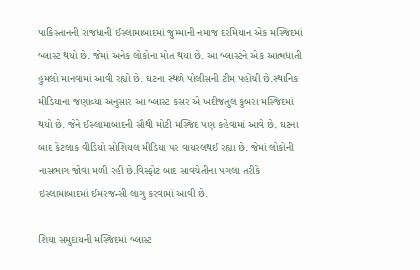પાકિસ્તાનની રાજધાની ઈસ્લામાબાદમાં જુમ્માની નમાજ દરમિયાન એક મસ્જિદમાં બ્લાસ્ટ થયો છે. જેમાં અનેક લોકોના મોત થયા છે. આ બ્લાસ્ટને એક આત્મધાતી હુમલો માનવામાં આવી રહ્યો છે. ઘટના સ્થળે પોલીસની ટીમ પહોંચી છે.સ્થાનિક મીડિયાના જણાવ્યા અનુસાર આ બ્લાસ્ટ કસર એ ખદીજતુલ કુબરા મસ્જિદમાં થયો છે. જેને ઈસ્લામાબાદની સૌથી મોટી મસ્જિદ પણ કહેવામાં આવે છે. ઘટના બાદ કેટલાક વીડિયો સોશિયલ મીડિયા પર વાયરલથઈ રહ્યા છે. જેમાં લોકોની નાસભાગ જોવા મળી રહી છે.વિસ્ફોટ બાદ સાવચેતીના પગલા તરીકે ઇસ્લામાબાદમાં ઈમરજન્સી લાગુ કરવામાં આવી છે.

શિયા સમુદાયની મસ્જિદમાં બ્લાસ્ટ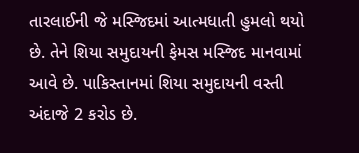તારલાઈની જે મસ્જિદમાં આત્મધાતી હુમલો થયો છે. તેને શિયા સમુદાયની ફેમસ મસ્જિદ માનવામાં આવે છે. પાકિસ્તાનમાં શિયા સમુદાયની વસ્તી અંદાજે 2 કરોડ છે.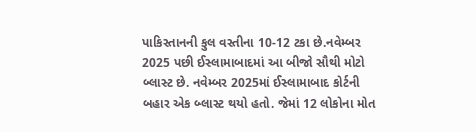પાકિસ્તાનની કુલ વસ્તીના 10-12 ટકા છે.નવેમ્બર 2025 પછી ઈસ્લામાબાદમાં આ બીજો સૌથી મોટો બ્લાસ્ટ છે. નવેમ્બર 2025માં ઈસ્લામાબાદ કોર્ટની બહાર એક બ્લાસ્ટ થયો હતો. જેમાં 12 લોકોના મોત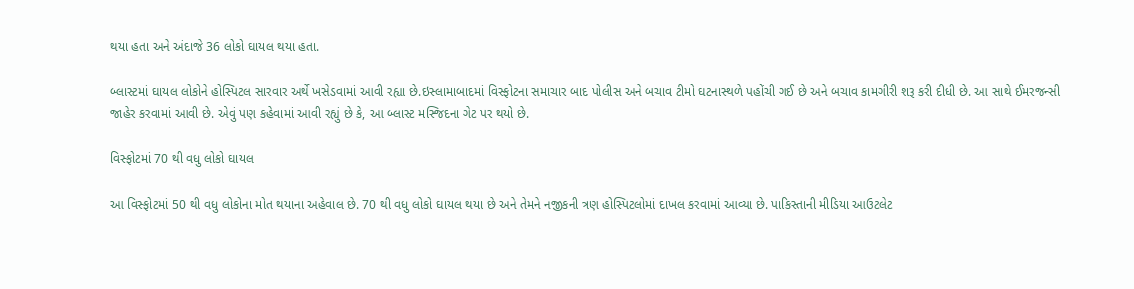થયા હતા અને અંદાજે 36 લોકો ઘાયલ થયા હતા.

બ્લાસ્ટમાં ઘાયલ લોકોને હોસ્પિટલ સારવાર અર્થે ખસેડવામાં આવી રહ્યા છે.ઇસ્લામાબાદમાં વિસ્ફોટના સમાચાર બાદ પોલીસ અને બચાવ ટીમો ઘટનાસ્થળે પહોંચી ગઈ છે અને બચાવ કામગીરી શરૂ કરી દીધી છે. આ સાથે ઈમરજન્સી જાહેર કરવામાં આવી છે. એવું પણ કહેવામાં આવી રહ્યું છે કે, આ બ્લાસ્ટ મસ્જિદના ગેટ પર થયો છે.

વિસ્ફોટમાં 70 થી વધુ લોકો ઘાયલ

આ વિસ્ફોટમાં 50 થી વધુ લોકોના મોત થયાના અહેવાલ છે. 70 થી વધુ લોકો ઘાયલ થયા છે અને તેમને નજીકની ત્રણ હોસ્પિટલોમાં દાખલ કરવામાં આવ્યા છે. પાકિસ્તાની મીડિયા આઉટલેટ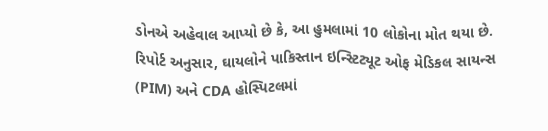ડોનએ અહેવાલ આપ્યો છે કે, આ હુમલામાં 10 લોકોના મોત થયા છે. રિપોર્ટ અનુસાર, ઘાયલોને પાકિસ્તાન ઇન્સ્ટિટ્યૂટ ઓફ મેડિકલ સાયન્સ (PIM) અને CDA હોસ્પિટલમાં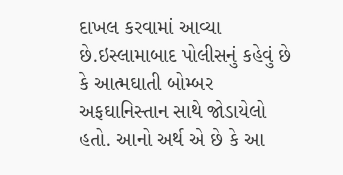દાખલ કરવામાં આવ્યા છે.ઇસ્લામાબાદ પોલીસનું કહેવું છે કે આત્મઘાતી બોમ્બર અફઘાનિસ્તાન સાથે જોડાયેલો હતો. આનો અર્થ એ છે કે આ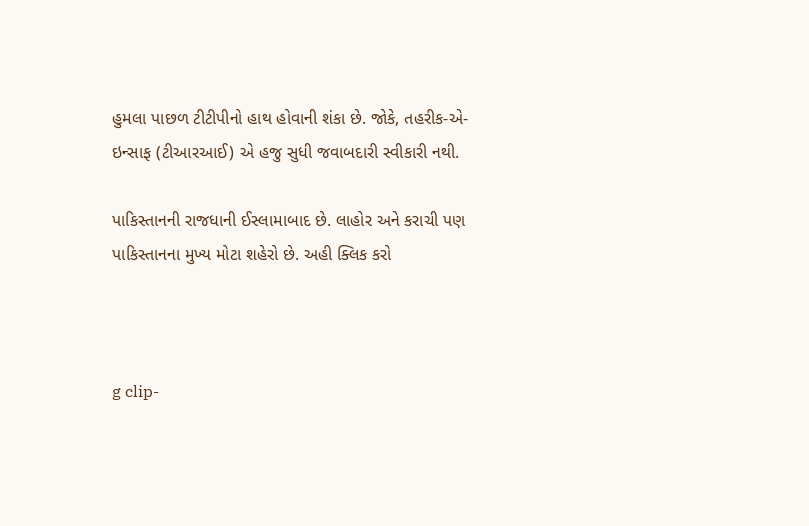હુમલા પાછળ ટીટીપીનો હાથ હોવાની શંકા છે. જોકે, તહરીક-એ-ઇન્સાફ (ટીઆરઆઈ) એ હજુ સુધી જવાબદારી સ્વીકારી નથી.

પાકિસ્તાનની રાજધાની ઈસ્લામાબાદ છે. લાહોર અને કરાચી પણ પાકિસ્તાનના મુખ્ય મોટા શહેરો છે. અહી ક્લિક કરો



g clip-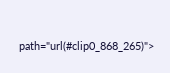path="url(#clip0_868_265)">